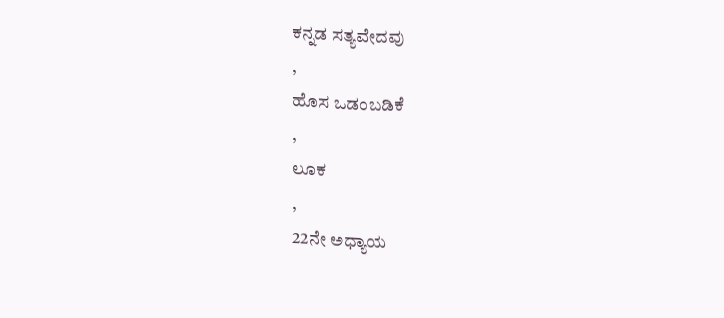ಕನ್ನಡ ಸತ್ಯವೇದವು
,
ಹೊಸ ಒಡಂಬಡಿಕೆ
,
ಲೂಕ
,
22ನೇ ಅಧ್ಯಾಯ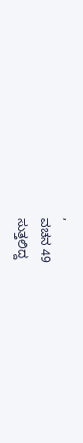,
ವಚನ 49
ಸುತ್ತಲಿದ್ದ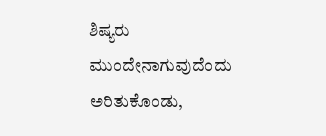ಶಿಷ್ಯರು ಮುಂದೇನಾಗುವುದೆಂದು ಅರಿತುಕೊಂಡು,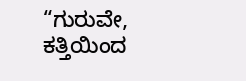“ಗುರುವೇ, ಕತ್ತಿಯಿಂದ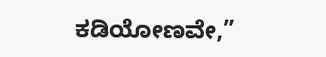ಕಡಿಯೋಣವೇ,”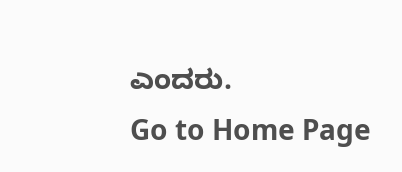ಎಂದರು.
Go to Home Page